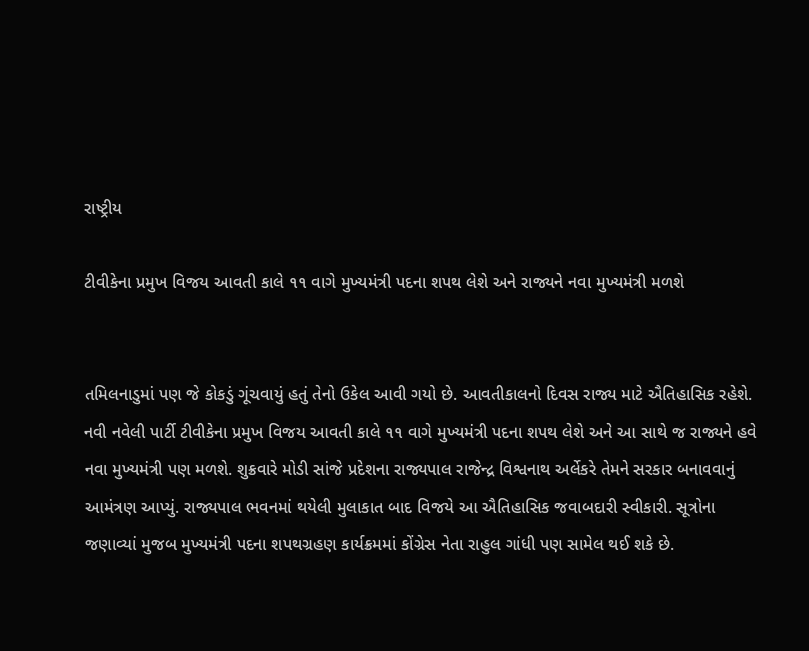રાષ્ટ્રીય

ટીવીકેના પ્રમુખ વિજય આવતી કાલે ૧૧ વાગે મુખ્યમંત્રી પદના શપથ લેશે અને રાજ્યને નવા મુખ્યમંત્રી મળશે


તમિલનાડુમાં પણ જે કોકડું ગૂંચવાયું હતું તેનો ઉકેલ આવી ગયો છે. આવતીકાલનો દિવસ રાજ્ય માટે ઐતિહાસિક રહેશે. નવી નવેલી પાર્ટી ટીવીકેના પ્રમુખ વિજય આવતી કાલે ૧૧ વાગે મુખ્યમંત્રી પદના શપથ લેશે અને આ સાથે જ રાજ્યને હવે નવા મુખ્યમંત્રી પણ મળશે. શુક્રવારે મોડી સાંજે પ્રદેશના રાજ્યપાલ રાજેન્દ્ર વિશ્વનાથ અર્લેકરે તેમને સરકાર બનાવવાનું આમંત્રણ આપ્યું. રાજ્યપાલ ભવનમાં થયેલી મુલાકાત બાદ વિજયે આ ઐતિહાસિક જવાબદારી સ્વીકારી. સૂત્રોના જણાવ્યાં મુજબ મુખ્યમંત્રી પદના શપથગ્રહણ કાર્યક્રમમાં કોંગ્રેસ નેતા રાહુલ ગાંધી પણ સામેલ થઈ શકે છે.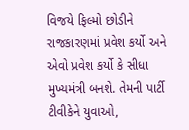વિજયે ફિલ્મો છોડીને રાજકારણમાં પ્રવેશ કર્યો અને એવો પ્રવેશ કર્યો કે સીધા મુખ્યમંત્રી બનશે. તેમની પાર્ટી ટીવીકેને યુવાઓ,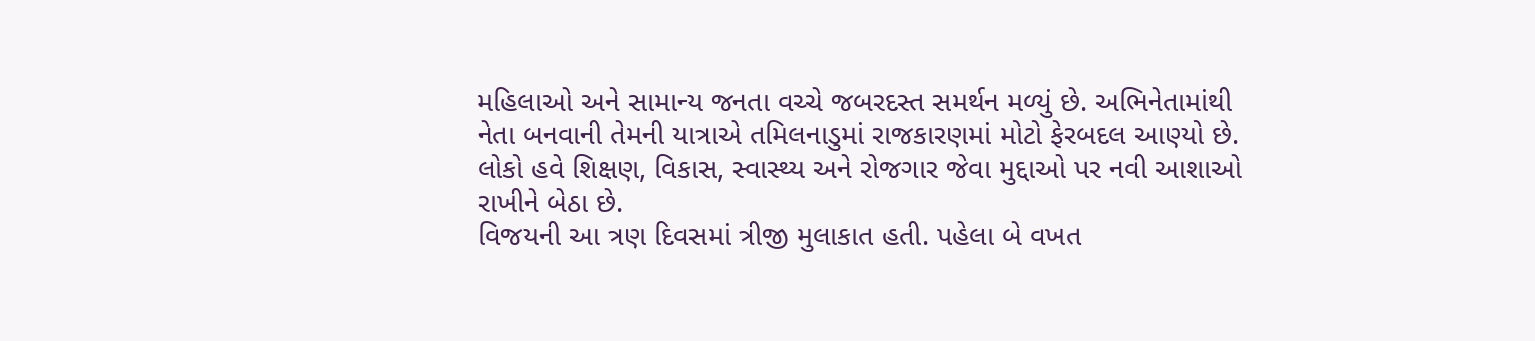મહિલાઓ અને સામાન્ય જનતા વચ્ચે જબરદસ્ત સમર્થન મળ્યું છે. અભિનેતામાંથી નેતા બનવાની તેમની યાત્રાએ તમિલનાડુમાં રાજકારણમાં મોટો ફેરબદલ આણ્યો છે. લોકો હવે શિક્ષણ, વિકાસ, સ્વાસ્થ્ય અને રોજગાર જેવા મુદ્દાઓ પર નવી આશાઓ રાખીને બેઠા છે.
વિજયની આ ત્રણ દિવસમાં ત્રીજી મુલાકાત હતી. પહેલા બે વખત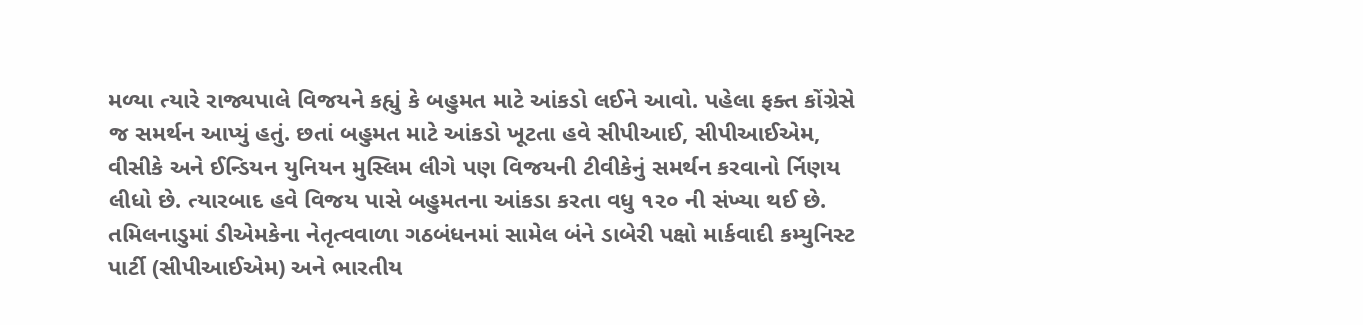મળ્યા ત્યારે રાજ્યપાલે વિજયને કહ્યું કે બહુમત માટે આંકડો લઈને આવો. પહેલા ફક્ત કોંગ્રેસે જ સમર્થન આપ્યું હતું. છતાં બહુમત માટે આંકડો ખૂટતા હવે સીપીઆઈ, સીપીઆઈએમ, વીસીકે અને ઈન્ડિયન યુનિયન મુસ્લિમ લીગે પણ વિજયની ટીવીકેનું સમર્થન કરવાનો ર્નિણય લીધો છે. ત્યારબાદ હવે વિજય પાસે બહુમતના આંકડા કરતા વધુ ૧૨૦ ની સંખ્યા થઈ છે.
તમિલનાડુમાં ડીએમકેના નેતૃત્વવાળા ગઠબંધનમાં સામેલ બંને ડાબેરી પક્ષો માર્કવાદી કમ્યુનિસ્ટ પાર્ટી (સીપીઆઈએમ) અને ભારતીય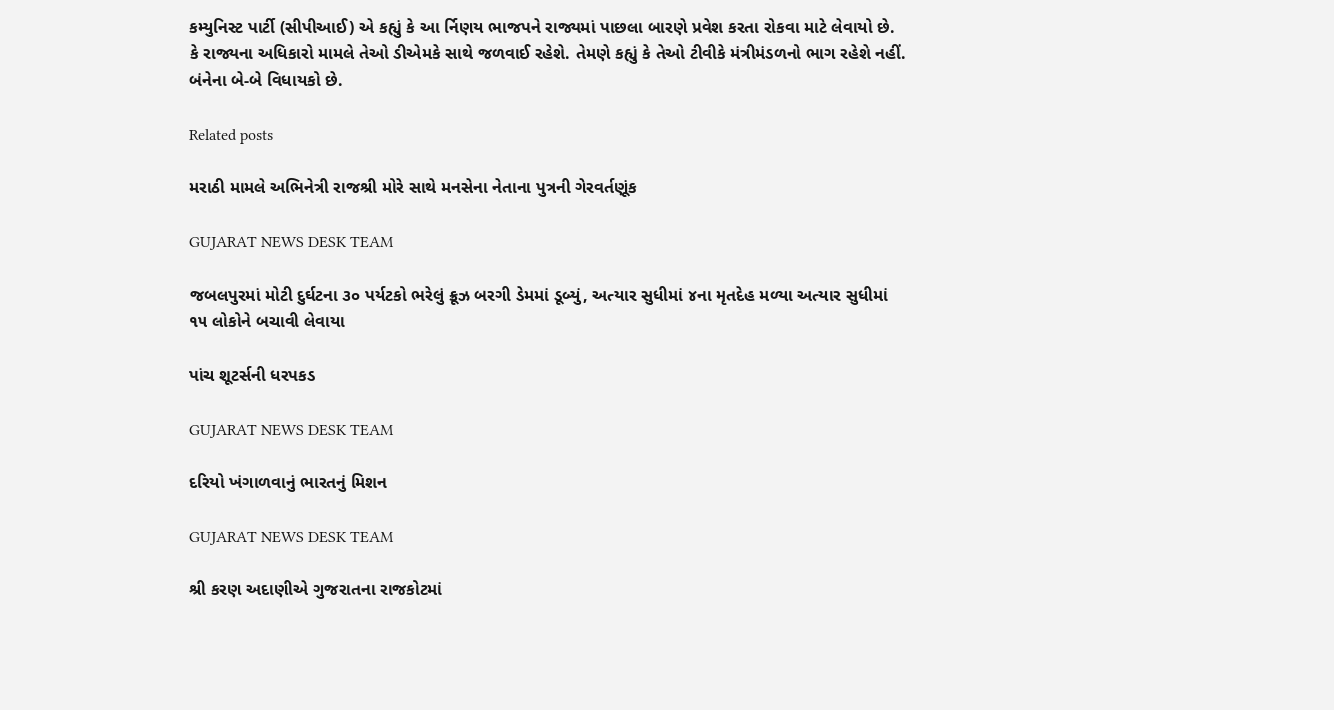કમ્યુનિસ્ટ પાર્ટી (સીપીઆઈ) એ કહ્યું કે આ ર્નિણય ભાજપને રાજ્યમાં પાછલા બારણે પ્રવેશ કરતા રોકવા માટે લેવાયો છે. કે રાજ્યના અધિકારો મામલે તેઓ ડીએમકે સાથે જળવાઈ રહેશે. તેમણે કહ્યું કે તેઓ ટીવીકે મંત્રીમંડળનો ભાગ રહેશે નહીં. બંનેના બે-બે વિધાયકો છે.

Related posts

મરાઠી મામલે અભિનેત્રી રાજશ્રી મોરે સાથે મનસેના નેતાના પુત્રની ગેરવર્તણૂંક

GUJARAT NEWS DESK TEAM

જબલપુરમાં મોટી દુર્ઘટના ૩૦ પર્યટકો ભરેલું ક્રૂઝ બરગી ડેમમાં ડૂબ્યું, અત્યાર સુધીમાં ૪ના મૃતદેહ મળ્યા અત્યાર સુધીમાં ૧૫ લોકોને બચાવી લેવાયા

પાંચ શૂટર્સની ધરપકડ

GUJARAT NEWS DESK TEAM

દરિયો ખંગાળવાનું ભારતનું મિશન

GUJARAT NEWS DESK TEAM

શ્રી કરણ અદાણીએ ગુજરાતના રાજકોટમાં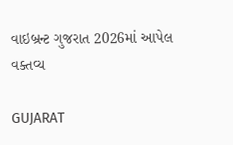વાઇબ્રન્ટ ગુજરાત 2026માં આપેલ વક્તવ્ય

GUJARAT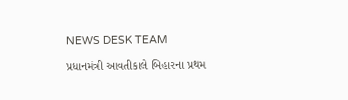NEWS DESK TEAM

પ્રધાનમંત્રી આવતીકાલે બિહારના પ્રથમ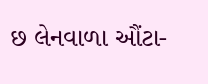છ લેનવાળા ઔંટા-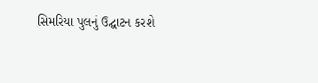સિમરિયા પુલનું ઉદ્ઘાટન કરશે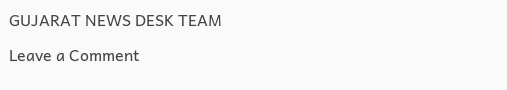GUJARAT NEWS DESK TEAM

Leave a Comment